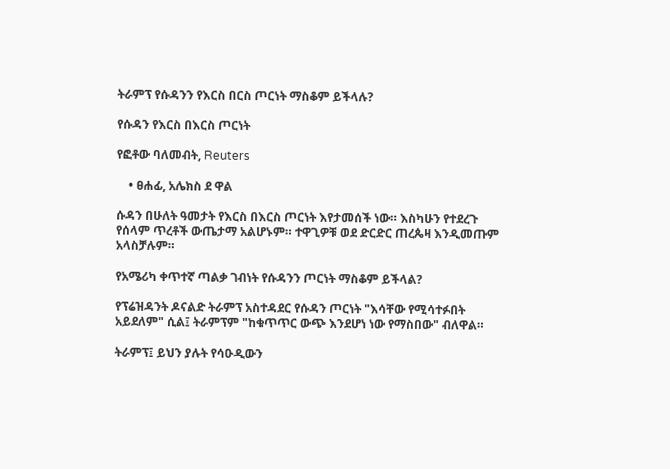ትራምፕ የሱዳንን የእርስ በርስ ጦርነት ማስቆም ይችላሉ?

የሱዳን የእርስ በእርስ ጦርነት

የፎቶው ባለመብት, Reuters

    • ፀሐፊ, አሌክስ ደ ዋል

ሱዳን በሁለት ዓመታት የእርስ በእርስ ጦርነት እየታመሰች ነው። እስካሁን የተደረጉ የሰላም ጥረቶች ውጤታማ አልሆኑም። ተዋጊዎቹ ወደ ድርድር ጠረጴዛ እንዲመጡም አላስቻሉም።

የአሜሪካ ቀጥተኛ ጣልቃ ገብነት የሱዳንን ጦርነት ማስቆም ይችላል?

የፕሬዝዳንት ዶናልድ ትራምፕ አስተዳደር የሱዳን ጦርነት "እሳቸው የሚሳተፉበት አይደለም" ሲል፤ ትራምፕም "ከቁጥጥር ውጭ እንደሆነ ነው የማስበው" ብለዋል።

ትራምፕ፤ ይህን ያሉት የሳዑዲውን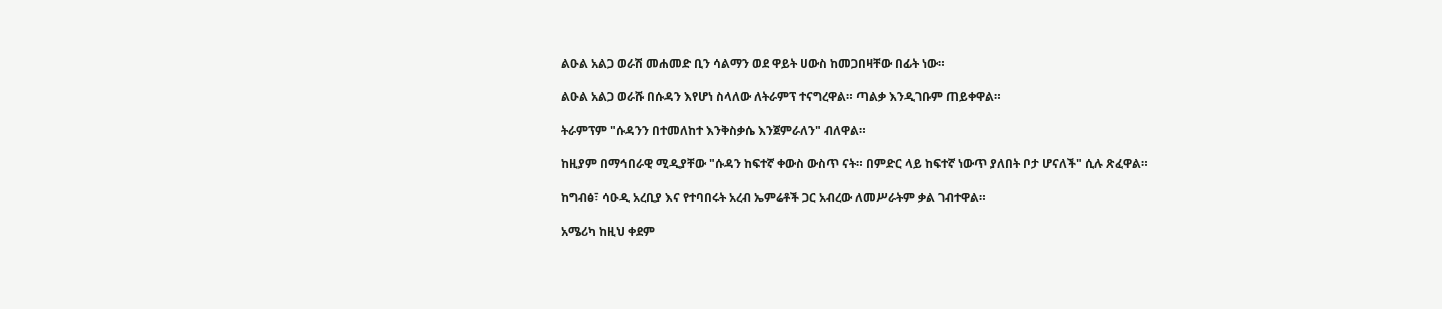ልዑል አልጋ ወራሽ መሐመድ ቢን ሳልማን ወደ ዋይት ሀውስ ከመጋበዛቸው በፊት ነው።

ልዑል አልጋ ወራሹ በሱዳን እየሆነ ስላለው ለትራምፕ ተናግረዋል። ጣልቃ እንዲገቡም ጠይቀዋል።

ትራምፕም "ሱዳንን በተመለከተ እንቅስቃሴ እንጀምራለን" ብለዋል።

ከዚያም በማኅበራዊ ሚዲያቸው "ሱዳን ከፍተኛ ቀውስ ውስጥ ናት። በምድር ላይ ከፍተኛ ነውጥ ያለበት ቦታ ሆናለች" ሲሉ ጽፈዋል።

ከግብፅ፣ ሳዑዲ አረቢያ እና የተባበሩት አረብ ኤምሬቶች ጋር አብረው ለመሥራትም ቃል ገብተዋል።

አሜሪካ ከዚህ ቀደም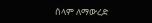ሰላም ለማውረድ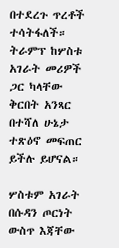በተደረጉ ጥረቶች ተሳትፋለች። ትራምፕ ከሦስቱ አገራት መሪዎች ጋር ካላቸው ቅርበት አንጻር በተሻለ ሁኔታ ተጽዕኖ መፍጠር ይችሉ ይሆናል።

ሦስቱም አገራት በሱዳን ጦርነት ውስጥ እጃቸው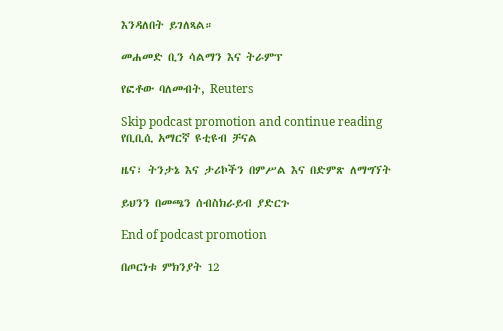እንዳለበት ይገለጻል።

መሐመድ ቢን ሳልማን እና ትራምፕ

የፎቶው ባለመብት, Reuters

Skip podcast promotion and continue reading
የቢቢሲ አማርኛ ዩቲዩብ ቻናል

ዜና፣ ትንታኔ እና ታሪኮችን በምሥል እና በድምጽ ለማግኘት

ይህንን በመጫን ሰብስክራይብ ያድርጉ

End of podcast promotion

በጦርነቱ ምክንያት 12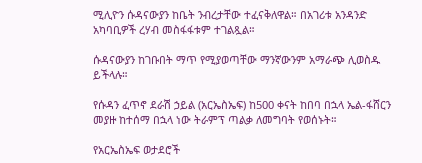ሚሊዮን ሱዳናውያን ከቤት ንብረታቸው ተፈናቅለዋል። በአገሪቱ አንዳንድ አካባቢዎች ረሃብ መስፋፋቱም ተገልጿል።

ሱዳናውያን ከገቡበት ማጥ የሚያወጣቸው ማንኛውንም አማራጭ ሊወስዱ ይችላሉ።

የሱዳን ፈጥኖ ደራሽ ኃይል (አርኤስኤፍ) ከ500 ቀናት ከበባ በኋላ ኤል-ፋሸርን መያዙ ከተሰማ በኋላ ነው ትራምፕ ጣልቃ ለመግባት የወሰኑት።

የአርኤስኤፍ ወታደሮች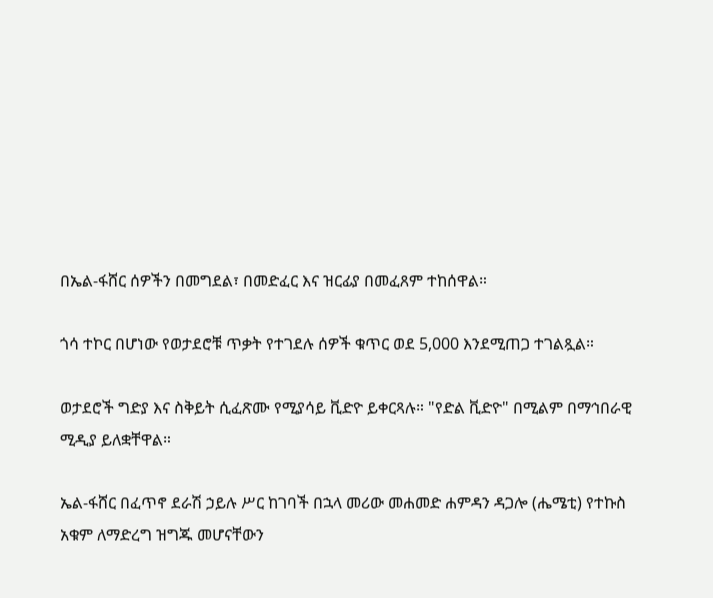በኤል-ፋሸር ሰዎችን በመግደል፣ በመድፈር እና ዝርፊያ በመፈጸም ተከሰዋል።

ጎሳ ተኮር በሆነው የወታደሮቹ ጥቃት የተገደሉ ሰዎች ቁጥር ወደ 5,000 እንደሚጠጋ ተገልጿል።

ወታደሮች ግድያ እና ስቅይት ሲፈጽሙ የሚያሳይ ቪድዮ ይቀርጻሉ። "የድል ቪድዮ" በሚልም በማኅበራዊ ሚዲያ ይለቋቸዋል።

ኤል-ፋሸር በፈጥኖ ደራሽ ኃይሉ ሥር ከገባች በኋላ መሪው መሐመድ ሐምዳን ዳጋሎ (ሔሜቲ) የተኩስ አቁም ለማድረግ ዝግጁ መሆናቸውን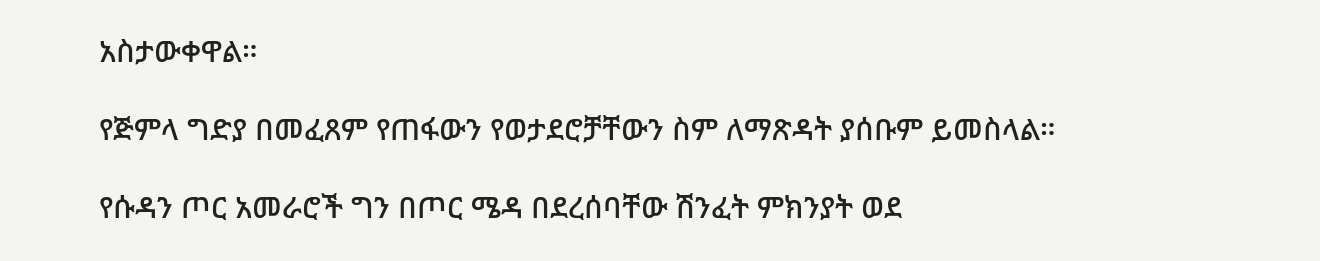አስታውቀዋል።

የጅምላ ግድያ በመፈጸም የጠፋውን የወታደሮቻቸውን ስም ለማጽዳት ያሰቡም ይመስላል።

የሱዳን ጦር አመራሮች ግን በጦር ሜዳ በደረሰባቸው ሽንፈት ምክንያት ወደ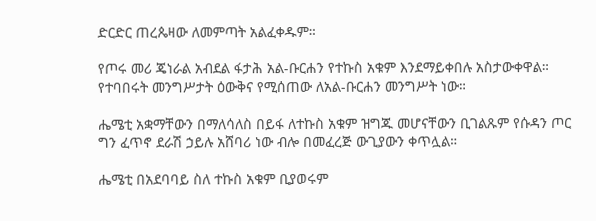ድርድር ጠረጴዛው ለመምጣት አልፈቀዱም።

የጦሩ መሪ ጄነራል አብደል ፋታሕ አል-ቡርሐን የተኩስ አቁም እንደማይቀበሉ አስታውቀዋል። የተባበሩት መንግሥታት ዕውቅና የሚሰጠው ለአል-ቡርሐን መንግሥት ነው።

ሔሜቲ አቋማቸውን በማለሳለስ በይፋ ለተኩስ አቁም ዝግጁ መሆናቸውን ቢገልጹም የሱዳን ጦር ግን ፈጥኖ ደራሽ ኃይሉ አሸባሪ ነው ብሎ በመፈረጅ ውጊያውን ቀጥሏል።

ሔሜቲ በአደባባይ ስለ ተኩስ አቁም ቢያወሩም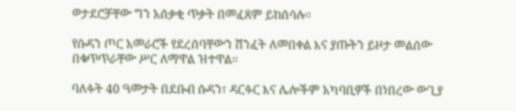ወታደሮቻቸው ግን አሰቃቂ ጥቃት በመፈጸም ይከሰሳሉ።

የሱዳን ጦር አመራሮች የደረሰባቸውን ሽንፈት ለመበቀል እና ያጡትን ይዞታ መልሰው በቁጥጥራቸው ሥር ለማዋል ዝተዋል።

ባለፉት 40 ዓመታት በደቡብ ሱዳን፣ ዳርፉር እና ሌሎችም አካባቢዎች በነበረው ውጊያ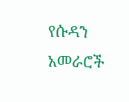የሱዳን አመራሮች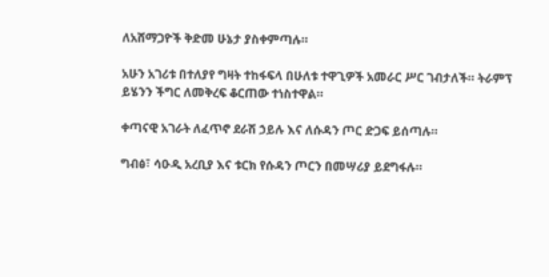ለአሸማጋዮች ቅድመ ሁኔታ ያስቀምጣሉ።

አሁን አገሪቱ በተለያየ ግዛት ተከፋፍላ በሁለቱ ተዋጊዎች አመራር ሥር ገብታለች። ትራምፕ ይሄንን ችግር ለመቅረፍ ቆርጠው ተነስተዋል።

ቀጣናዊ አገራት ለፈጥኖ ደራሽ ኃይሉ እና ለሱዳን ጦር ድጋፍ ይሰጣሉ።

ግብፅ፣ ሳዑዲ አረቢያ እና ቱርክ የሱዳን ጦርን በመሣሪያ ይደግፋሉ።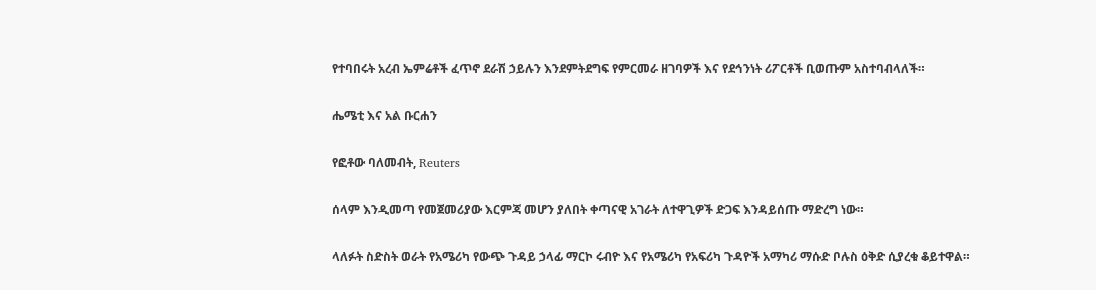የተባበሩት አረብ ኤምሬቶች ፈጥኖ ደራሽ ኃይሉን እንደምትደግፍ የምርመራ ዘገባዎች እና የደኅንነት ሪፖርቶች ቢወጡም አስተባብላለች።

ሔሜቲ እና አል ቡርሐን

የፎቶው ባለመብት, Reuters

ሰላም እንዲመጣ የመጀመሪያው እርምጃ መሆን ያለበት ቀጣናዊ አገራት ለተዋጊዎች ድጋፍ እንዳይሰጡ ማድረግ ነው።

ላለፉት ስድስት ወራት የአሜሪካ የውጭ ጉዳይ ኃላፊ ማርኮ ሩብዮ እና የአሜሪካ የአፍሪካ ጉዳዮች አማካሪ ማሱድ ቦሉስ ዕቅድ ሲያረቁ ቆይተዋል።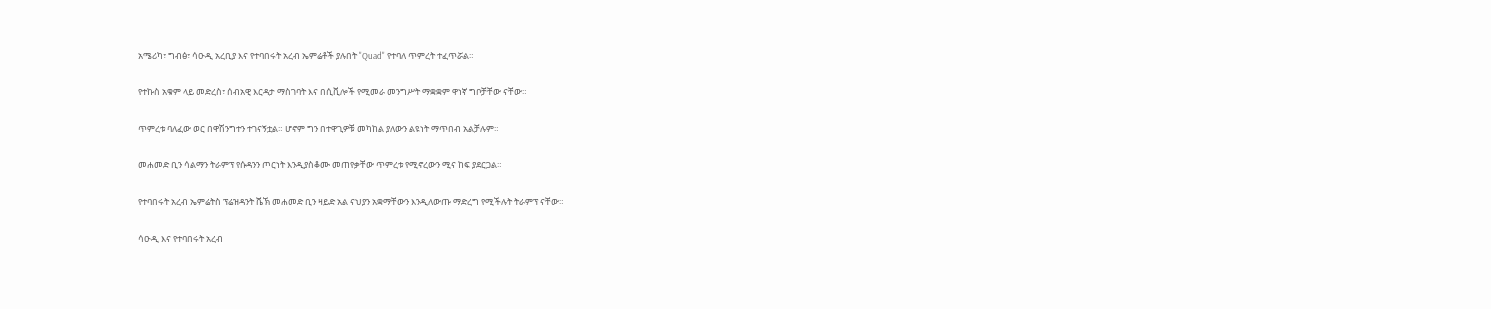አሜሪካ፣ ግብፅ፣ ሳዑዲ አረቢያ እና የተባበሩት አረብ ኤምሬቶች ያሉበት "Quad" የተባለ ጥምረት ተፈጥሯል።

የተኩስ አቁም ላይ መድረስ፣ ሰብአዊ እርዳታ ማስገባት እና በሲቪሎች የሚመራ መንግሥት ማቋቋም ዋነኛ ግቦቻቸው ናቸው።

ጥምረቱ ባለፈው ወር በዋሽንግተን ተገናኝቷል። ሆኖም ግን በተዋጊዎቹ መካከል ያለውን ልዩነት ማጥበብ አልቻሉም።

መሐመድ ቢን ሳልማን ትራምፕ የሱዳንን ጦርነት እንዲያስቆሙ መጠየቃቸው ጥምረቱ የሚኖረውን ሚና ከፍ ያደርጋል።

የተባበሩት አረብ ኤምሬትስ ፕሬዝዳንት ሼኽ መሐመድ ቢን ዛይድ አል ናህያን አቋማቸውን እንዲለውጡ ማድረግ የሚችሉት ትራምፕ ናቸው።

ሳዑዲ እና የተባበሩት አረብ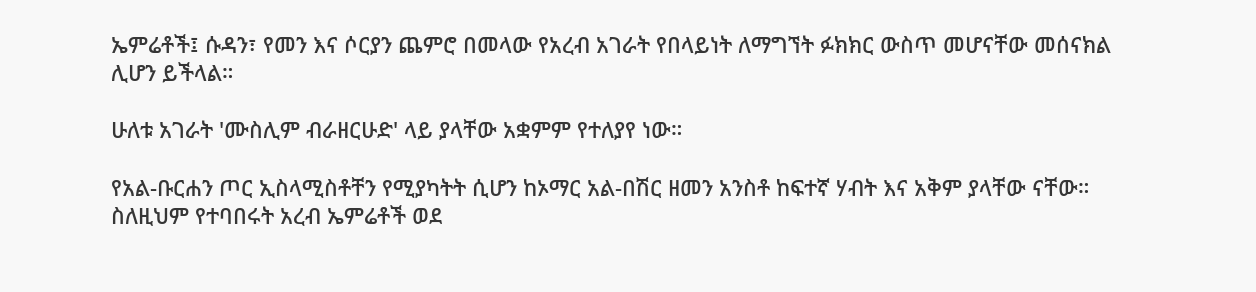ኤምሬቶች፤ ሱዳን፣ የመን እና ሶርያን ጨምሮ በመላው የአረብ አገራት የበላይነት ለማግኘት ፉክክር ውስጥ መሆናቸው መሰናክል ሊሆን ይችላል።

ሁለቱ አገራት 'ሙስሊም ብራዘርሁድ' ላይ ያላቸው አቋምም የተለያየ ነው።

የአል-ቡርሐን ጦር ኢስላሚስቶቸን የሚያካትት ሲሆን ከኦማር አል-በሽር ዘመን አንስቶ ከፍተኛ ሃብት እና አቅም ያላቸው ናቸው። ስለዚህም የተባበሩት አረብ ኤምሬቶች ወደ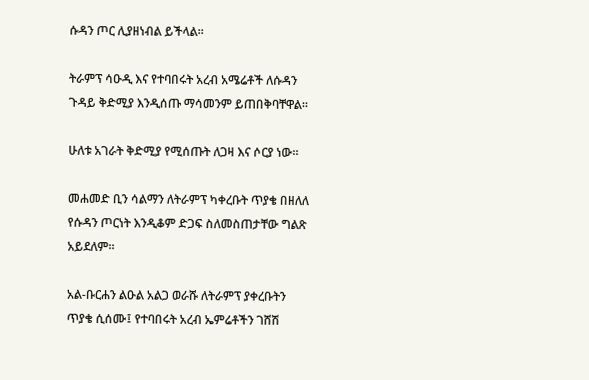ሱዳን ጦር ሊያዘነብል ይችላል።

ትራምፕ ሳዑዲ እና የተባበሩት አረብ አሜሬቶች ለሱዳን ጉዳይ ቅድሚያ እንዲሰጡ ማሳመንም ይጠበቅባቸዋል።

ሁለቱ አገራት ቅድሚያ የሚሰጡት ለጋዛ እና ሶርያ ነው።

መሐመድ ቢን ሳልማን ለትራምፕ ካቀረቡት ጥያቄ በዘለለ የሱዳን ጦርነት እንዲቆም ድጋፍ ስለመስጠታቸው ግልጽ አይደለም።

አል-ቡርሐን ልዑል አልጋ ወራሹ ለትራምፕ ያቀረቡትን ጥያቄ ሲሰሙ፤ የተባበሩት አረብ ኤምሬቶችን ገሸሽ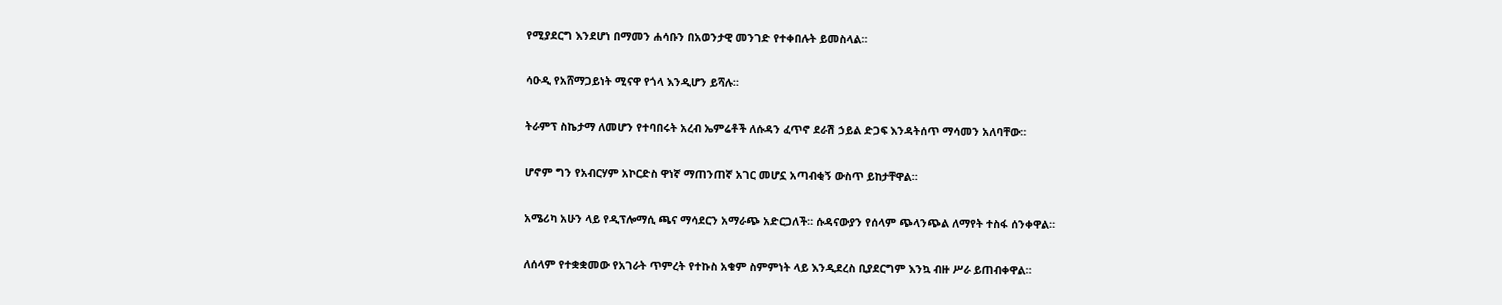የሚያደርግ እንደሆነ በማመን ሐሳቡን በአወንታዊ መንገድ የተቀበሉት ይመስላል።

ሳዑዲ የአሸማጋይነት ሚናዋ የጎላ እንዲሆን ይሻሉ።

ትራምፕ ስኬታማ ለመሆን የተባበሩት አረብ ኤምሬቶች ለሱዳን ፈጥኖ ደራሽ ኃይል ድጋፍ እንዳትሰጥ ማሳመን አለባቸው።

ሆኖም ግን የአብርሃም አኮርድስ ዋነኛ ማጠንጠኛ አገር መሆኗ አጣብቂኝ ውስጥ ይከታቸዋል።

አሜሪካ አሁን ላይ የዲፕሎማሲ ጫና ማሳደርን አማራጭ አድርጋለች። ሱዳናውያን የሰላም ጭላንጭል ለማየት ተስፋ ሰንቀዋል።

ለሰላም የተቋቋመው የአገራት ጥምረት የተኩስ አቁም ስምምነት ላይ እንዲደረስ ቢያደርግም እንኳ ብዙ ሥራ ይጠብቀዋል።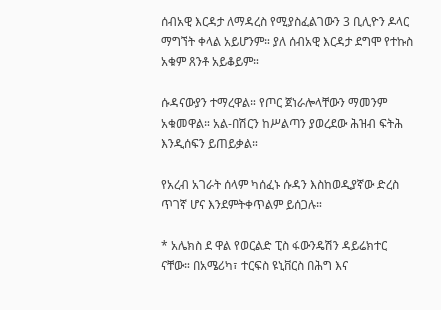ሰብአዊ እርዳታ ለማዳረስ የሚያስፈልገውን 3 ቢሊዮን ዶላር ማግኘት ቀላል አይሆንም። ያለ ሰብአዊ እርዳታ ደግሞ የተኩስ አቁም ጸንቶ አይቆይም።

ሱዳናውያን ተማረዋል። የጦር ጀነራሎላቸውን ማመንም አቁመዋል። አል-በሽርን ከሥልጣን ያወረደው ሕዝብ ፍትሕ እንዲሰፍን ይጠይቃል።

የአረብ አገራት ሰላም ካሰፈኑ ሱዳን እስከወዲያኛው ድረስ ጥገኛ ሆና እንደምትቀጥልም ይሰጋሉ።

* አሌክስ ደ ዋል የወርልድ ፒስ ፋውንዴሽን ዳይሬክተር ናቸው። በአሜሪካ፣ ተርፍስ ዩኒቨርስ በሕግ እና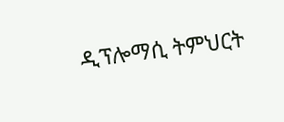ዲፕሎማሲ ትምህርት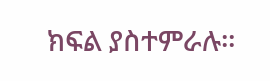ክፍል ያስተምራሉ።